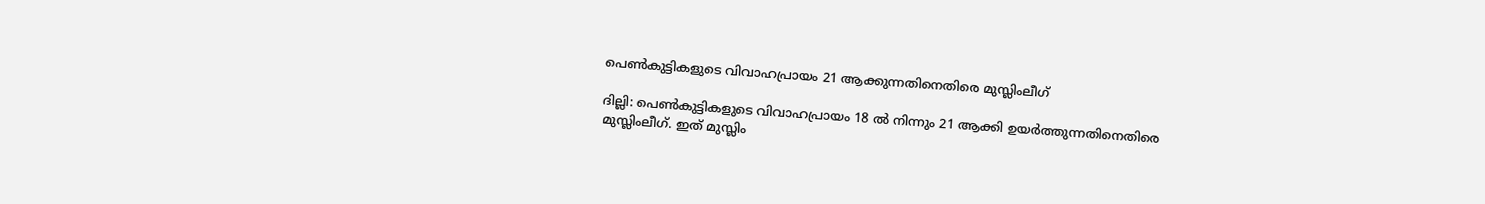പെണ്‍കുട്ടികളുടെ വിവാഹപ്രായം 21 ആക്കുന്നതിനെതിരെ മുസ്ലിംലീഗ്

ദില്ലി: പെണ്‍കുട്ടികളുടെ വിവാഹപ്രായം 18 ല്‍ നിന്നും 21 ആക്കി ഉയര്‍ത്തുന്നതിനെതിരെ മുസ്ലിംലീഗ്. ഇത് മുസ്ലിം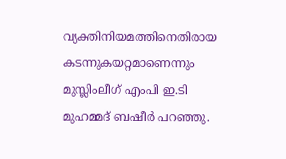വ്യക്തിനിയമത്തിനെതിരായ കടന്നുകയറ്റമാണെന്നും മുസ്ലിംലീഗ് എംപി ഇ.ടി മുഹമ്മദ് ബഷീര്‍ പറഞ്ഞു.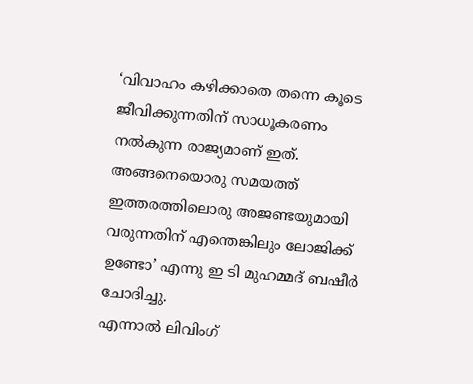‘വിവാഹം കഴിക്കാതെ തന്നെ കൂടെ ജീവിക്കുന്നതിന് സാധൂകരണം നല്‍കുന്ന രാജ്യമാണ് ഇത്. അങ്ങനെയൊരു സമയത്ത് ഇത്തരത്തിലൊരു അജണ്ടയുമായി വരുന്നതിന് എന്തെങ്കിലും ലോജിക്ക് ഉണ്ടോ’ എന്നു ഇ ടി മുഹമ്മദ് ബഷീര്‍ ചോദിച്ചു.
എന്നാല്‍ ലിവിംഗ്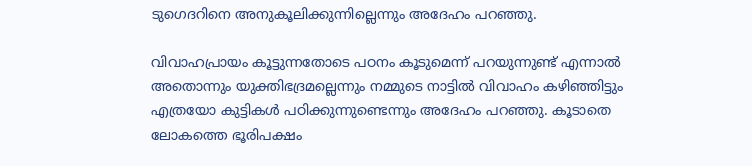ടുഗെദറിനെ അനുകൂലിക്കുന്നില്ലെന്നും അദേഹം പറഞ്ഞു.

വിവാഹപ്രായം കൂട്ടുന്നതോടെ പഠനം കൂടുമെന്ന് പറയുന്നുണ്ട് എന്നാല്‍ അതൊന്നും യുക്തിഭദ്രമല്ലെന്നും നമ്മുടെ നാട്ടില്‍ വിവാഹം കഴിഞ്ഞിട്ടും എത്രയോ കുട്ടികള്‍ പഠിക്കുന്നുണ്ടെന്നും അദേഹം പറഞ്ഞു. കൂടാതെ ലോകത്തെ ഭൂരിപക്ഷം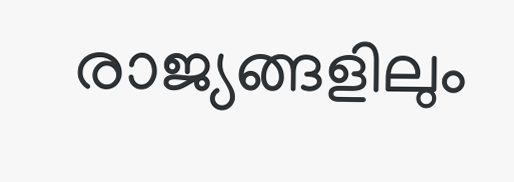രാജ്യങ്ങളിലും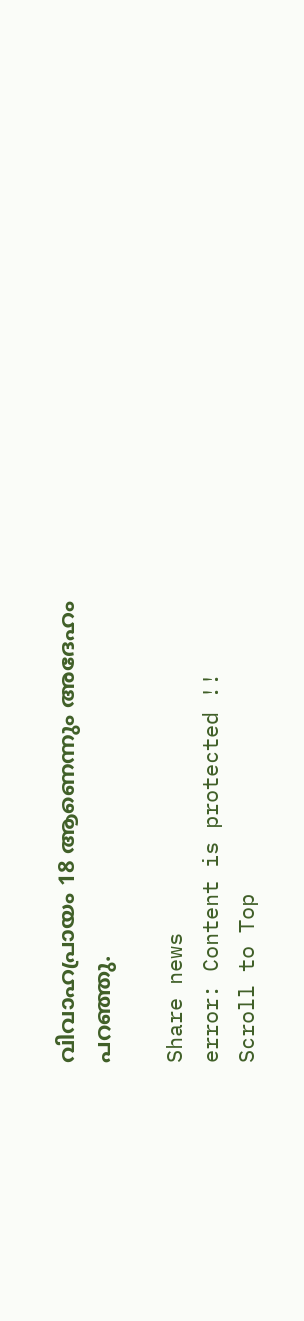വിവാഹപ്രായം 18 ആണെന്നും അദേഹം പറഞ്ഞു.

Share news
error: Content is protected !!
Scroll to Top